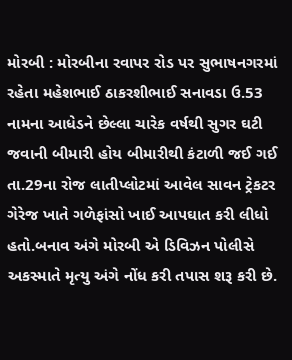મોરબી : મોરબીના રવાપર રોડ પર સુભાષનગરમાં રહેતા મહેશભાઈ ઠાકરશીભાઈ સનાવડા ઉ.53 નામના આધેડને છેલ્લા ચારેક વર્ષથી સુગર ઘટી જવાની બીમારી હોય બીમારીથી કંટાળી જઈ ગઈ તા.29ના રોજ લાતીપ્લોટમાં આવેલ સાવન ટ્રેકટર ગેરેજ ખાતે ગળેફાંસો ખાઈ આપઘાત કરી લીધો હતો.બનાવ અંગે મોરબી એ ડિવિઝન પોલીસે અકસ્માતે મૃત્યુ અંગે નોંધ કરી તપાસ શરૂ કરી છે.